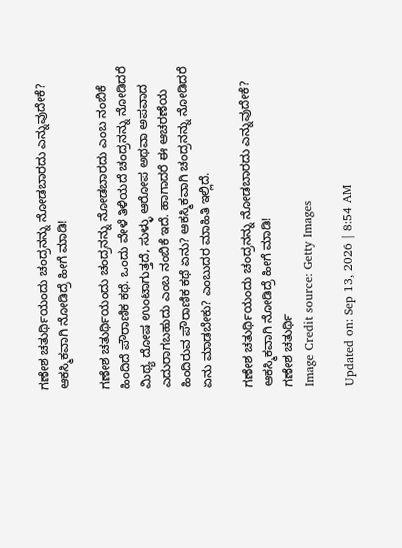ಗಣೇಶ ಚತುರ್ಥಿಯಂದು ಚಂದ್ರನನ್ನು ನೋಡಬಾರದು ಎನ್ನುವುದೇಕೆ? ಆಕಸ್ಮಿಕವಾಗಿ ನೋಡಿದ್ರೆ ಹೀಗೆ ಮಾಡಿ!

ಗಣೇಶ ಚತುರ್ಥಿಯಂದು ಚಂದ್ರನನ್ನು ನೋಡಬಾರದು ಎಂಬ ನಂಬಿಕೆ ಹಿಂದಿದೆ ಪೌರಾಣಿಕ ಕಥೆ. ಒಂದು ವೇಳೆ ತಿಳಿಯದೆ ಚಂದ್ರನನ್ನು ನೋಡಿದರೆ ಮಿಥ್ಯ ದೋಷ ಉಂಟಾಗುತ್ತದೆ, ಸುಳ್ಳು ಆರೋಪ ಅಥವಾ ಅಪವಾದ ಎದುರಾಗಬಹುದು ಎಂಬ ನಂಬಿಕೆ ಇದೆ. ಹಾಗಾದರೆ ಈ ಆಚರಣೆಯ ಹಿಂದಿರುವ ಪೌರಾಣಿಕ ಕಥೆ ಏನು? ಆಕಸ್ಮಿಕವಾಗಿ ಚಂದ್ರನನ್ನು ನೋಡಿದರೆ ಏನು ಮಾಡಬೇಕು? ಎಂಬುದರ ಮಾಹಿತಿ ಇಲ್ಲಿದೆ.

ಗಣೇಶ ಚತುರ್ಥಿಯಂದು ಚಂದ್ರನನ್ನು ನೋಡಬಾರದು ಎನ್ನುವುದೇಕೆ? ಆಕಸ್ಮಿಕವಾಗಿ ನೋಡಿದ್ರೆ ಹೀಗೆ ಮಾಡಿ!
ಗಣೇಶ ಚತುರ್ಥಿ
Image Credit source: Getty Images

Updated on: Sep 13, 2026 | 8:54 AM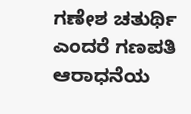ಗಣೇಶ ಚತುರ್ಥಿ ಎಂದರೆ ಗಣಪತಿ ಆರಾಧನೆಯ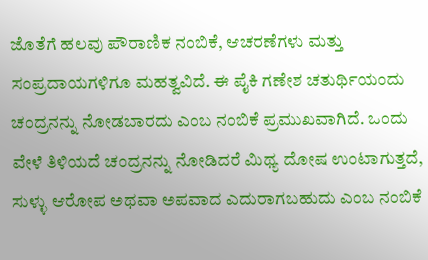ಜೊತೆಗೆ ಹಲವು ಪೌರಾಣಿಕ ನಂಬಿಕೆ, ಆಚರಣೆಗಳು ಮತ್ತು ಸಂಪ್ರದಾಯಗಳಿಗೂ ಮಹತ್ವವಿದೆ. ಈ ಪೈಕಿ ಗಣೇಶ ಚತುರ್ಥಿಯಂದು ಚಂದ್ರನನ್ನು ನೋಡಬಾರದು ಎಂಬ ನಂಬಿಕೆ ಪ್ರಮುಖವಾಗಿದೆ. ಒಂದು ವೇಳೆ ತಿಳಿಯದೆ ಚಂದ್ರನನ್ನು ನೋಡಿದರೆ ಮಿಥ್ಯ ದೋಷ ಉಂಟಾಗುತ್ತದೆ, ಸುಳ್ಳು ಆರೋಪ ಅಥವಾ ಅಪವಾದ ಎದುರಾಗಬಹುದು ಎಂಬ ನಂಬಿಕೆ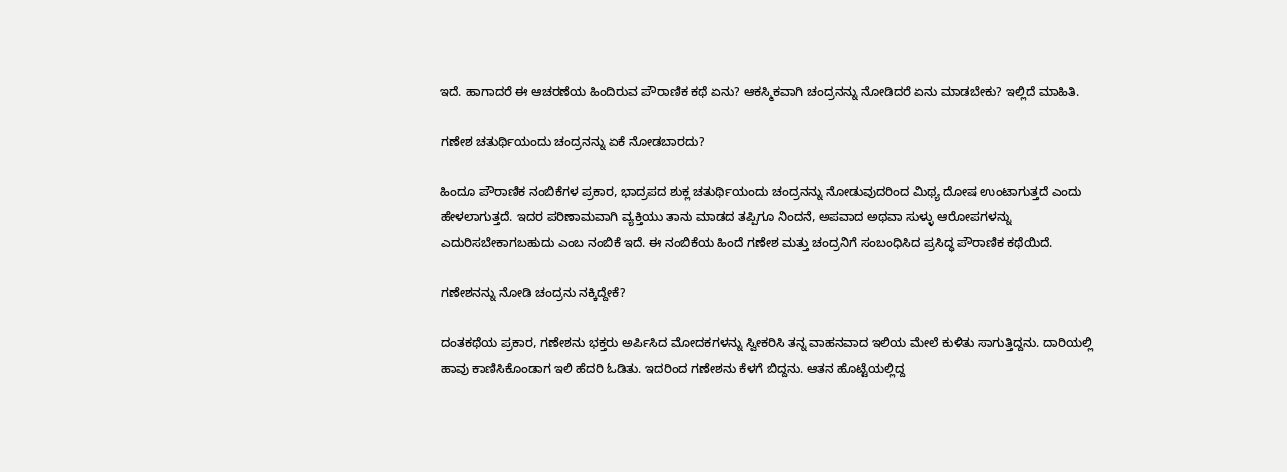ಇದೆ. ಹಾಗಾದರೆ ಈ ಆಚರಣೆಯ ಹಿಂದಿರುವ ಪೌರಾಣಿಕ ಕಥೆ ಏನು? ಆಕಸ್ಮಿಕವಾಗಿ ಚಂದ್ರನನ್ನು ನೋಡಿದರೆ ಏನು ಮಾಡಬೇಕು? ಇಲ್ಲಿದೆ ಮಾಹಿತಿ.

ಗಣೇಶ ಚತುರ್ಥಿಯಂದು ಚಂದ್ರನನ್ನು ಏಕೆ ನೋಡಬಾರದು?

ಹಿಂದೂ ಪೌರಾಣಿಕ ನಂಬಿಕೆಗಳ ಪ್ರಕಾರ, ಭಾದ್ರಪದ ಶುಕ್ಲ ಚತುರ್ಥಿಯಂದು ಚಂದ್ರನನ್ನು ನೋಡುವುದರಿಂದ ಮಿಥ್ಯ ದೋಷ ಉಂಟಾಗುತ್ತದೆ ಎಂದು ಹೇಳಲಾಗುತ್ತದೆ. ಇದರ ಪರಿಣಾಮವಾಗಿ ವ್ಯಕ್ತಿಯು ತಾನು ಮಾಡದ ತಪ್ಪಿಗೂ ನಿಂದನೆ, ಅಪವಾದ ಅಥವಾ ಸುಳ್ಳು ಆರೋಪಗಳನ್ನು ಎದುರಿಸಬೇಕಾಗಬಹುದು ಎಂಬ ನಂಬಿಕೆ ಇದೆ. ಈ ನಂಬಿಕೆಯ ಹಿಂದೆ ಗಣೇಶ ಮತ್ತು ಚಂದ್ರನಿಗೆ ಸಂಬಂಧಿಸಿದ ಪ್ರಸಿದ್ಧ ಪೌರಾಣಿಕ ಕಥೆಯಿದೆ.

ಗಣೇಶನನ್ನು ನೋಡಿ ಚಂದ್ರನು ನಕ್ಕಿದ್ದೇಕೆ?

ದಂತಕಥೆಯ ಪ್ರಕಾರ, ಗಣೇಶನು ಭಕ್ತರು ಅರ್ಪಿಸಿದ ಮೋದಕಗಳನ್ನು ಸ್ವೀಕರಿಸಿ ತನ್ನ ವಾಹನವಾದ ಇಲಿಯ ಮೇಲೆ ಕುಳಿತು ಸಾಗುತ್ತಿದ್ದನು. ದಾರಿಯಲ್ಲಿ ಹಾವು ಕಾಣಿಸಿಕೊಂಡಾಗ ಇಲಿ ಹೆದರಿ ಓಡಿತು. ಇದರಿಂದ ಗಣೇಶನು ಕೆಳಗೆ ಬಿದ್ದನು. ಆತನ ಹೊಟ್ಟೆಯಲ್ಲಿದ್ದ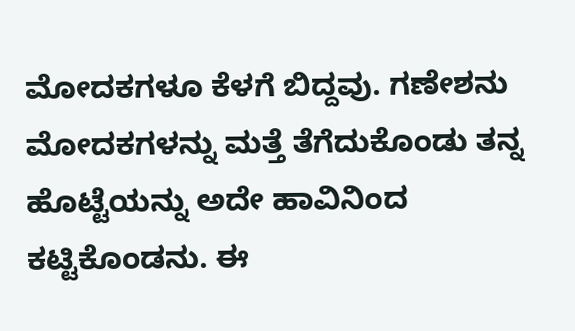ಮೋದಕಗಳೂ ಕೆಳಗೆ ಬಿದ್ದವು. ಗಣೇಶನು ಮೋದಕಗಳನ್ನು ಮತ್ತೆ ತೆಗೆದುಕೊಂಡು ತನ್ನ ಹೊಟ್ಟೆಯನ್ನು ಅದೇ ಹಾವಿನಿಂದ ಕಟ್ಟಿಕೊಂಡನು. ಈ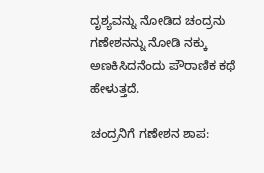ದೃಶ್ಯವನ್ನು ನೋಡಿದ ಚಂದ್ರನು ಗಣೇಶನನ್ನು ನೋಡಿ ನಕ್ಕು ಅಣಕಿಸಿದನೆಂದು ಪೌರಾಣಿಕ ಕಥೆ ಹೇಳುತ್ತದೆ.

ಚಂದ್ರನಿಗೆ ಗಣೇಶನ ಶಾಪ: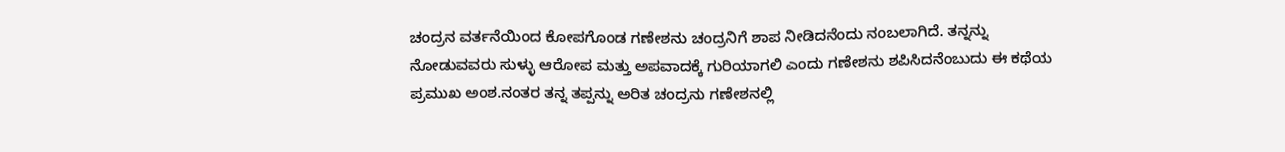ಚಂದ್ರನ ವರ್ತನೆಯಿಂದ ಕೋಪಗೊಂಡ ಗಣೇಶನು ಚಂದ್ರನಿಗೆ ಶಾಪ ನೀಡಿದನೆಂದು ನಂಬಲಾಗಿದೆ. ತನ್ನನ್ನು ನೋಡುವವರು ಸುಳ್ಳು ಆರೋಪ ಮತ್ತು ಅಪವಾದಕ್ಕೆ ಗುರಿಯಾಗಲಿ ಎಂದು ಗಣೇಶನು ಶಪಿಸಿದನೆಂಬುದು ಈ ಕಥೆಯ ಪ್ರಮುಖ ಅಂಶ.ನಂತರ ತನ್ನ ತಪ್ಪನ್ನು ಅರಿತ ಚಂದ್ರನು ಗಣೇಶನಲ್ಲಿ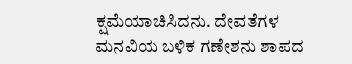ಕ್ಷಮೆಯಾಚಿಸಿದನು. ದೇವತೆಗಳ ಮನವಿಯ ಬಳಿಕ ಗಣೇಶನು ಶಾಪದ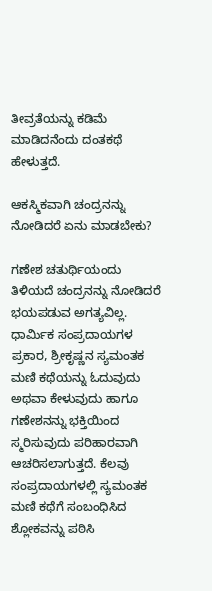ತೀವ್ರತೆಯನ್ನು ಕಡಿಮೆ ಮಾಡಿದನೆಂದು ದಂತಕಥೆ ಹೇಳುತ್ತದೆ.

ಆಕಸ್ಮಿಕವಾಗಿ ಚಂದ್ರನನ್ನು ನೋಡಿದರೆ ಏನು ಮಾಡಬೇಕು?

ಗಣೇಶ ಚತುರ್ಥಿಯಂದು ತಿಳಿಯದೆ ಚಂದ್ರನನ್ನು ನೋಡಿದರೆ ಭಯಪಡುವ ಅಗತ್ಯವಿಲ್ಲ. ಧಾರ್ಮಿಕ ಸಂಪ್ರದಾಯಗಳ ಪ್ರಕಾರ, ಶ್ರೀಕೃಷ್ಣನ ಸ್ಯಮಂತಕ ಮಣಿ ಕಥೆಯನ್ನು ಓದುವುದು ಅಥವಾ ಕೇಳುವುದು ಹಾಗೂ ಗಣೇಶನನ್ನು ಭಕ್ತಿಯಿಂದ ಸ್ಮರಿಸುವುದು ಪರಿಹಾರವಾಗಿ ಆಚರಿಸಲಾಗುತ್ತದೆ. ಕೆಲವು ಸಂಪ್ರದಾಯಗಳಲ್ಲಿ ಸ್ಯಮಂತಕ ಮಣಿ ಕಥೆಗೆ ಸಂಬಂಧಿಸಿದ ಶ್ಲೋಕವನ್ನು ಪಠಿಸಿ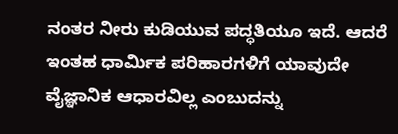ನಂತರ ನೀರು ಕುಡಿಯುವ ಪದ್ಧತಿಯೂ ಇದೆ. ಆದರೆ ಇಂತಹ ಧಾರ್ಮಿಕ ಪರಿಹಾರಗಳಿಗೆ ಯಾವುದೇ ವೈಜ್ಞಾನಿಕ ಆಧಾರವಿಲ್ಲ ಎಂಬುದನ್ನು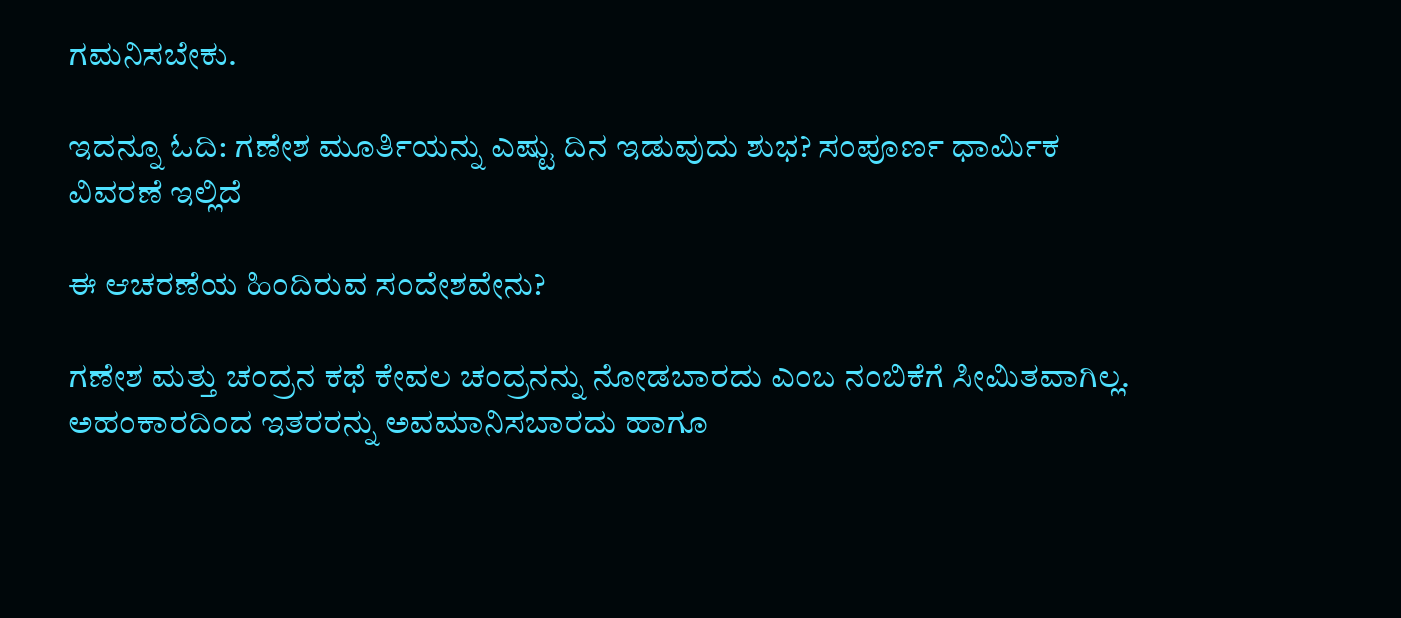ಗಮನಿಸಬೇಕು.

ಇದನ್ನೂ ಓದಿ: ಗಣೇಶ ಮೂರ್ತಿಯನ್ನು ಎಷ್ಟು ದಿನ ಇಡುವುದು ಶುಭ? ಸಂಪೂರ್ಣ ಧಾರ್ಮಿಕ ವಿವರಣೆ ಇಲ್ಲಿದೆ

ಈ ಆಚರಣೆಯ ಹಿಂದಿರುವ ಸಂದೇಶವೇನು?

ಗಣೇಶ ಮತ್ತು ಚಂದ್ರನ ಕಥೆ ಕೇವಲ ಚಂದ್ರನನ್ನು ನೋಡಬಾರದು ಎಂಬ ನಂಬಿಕೆಗೆ ಸೀಮಿತವಾಗಿಲ್ಲ. ಅಹಂಕಾರದಿಂದ ಇತರರನ್ನು ಅವಮಾನಿಸಬಾರದು ಹಾಗೂ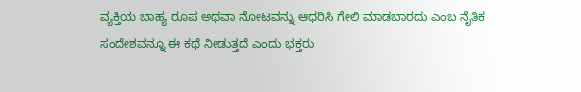ವ್ಯಕ್ತಿಯ ಬಾಹ್ಯ ರೂಪ ಅಥವಾ ನೋಟವನ್ನು ಆಧರಿಸಿ ಗೇಲಿ ಮಾಡಬಾರದು ಎಂಬ ನೈತಿಕ ಸಂದೇಶವನ್ನೂ ಈ ಕಥೆ ನೀಡುತ್ತದೆ ಎಂದು ಭಕ್ತರು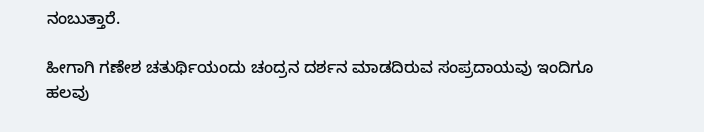ನಂಬುತ್ತಾರೆ.

ಹೀಗಾಗಿ ಗಣೇಶ ಚತುರ್ಥಿಯಂದು ಚಂದ್ರನ ದರ್ಶನ ಮಾಡದಿರುವ ಸಂಪ್ರದಾಯವು ಇಂದಿಗೂ ಹಲವು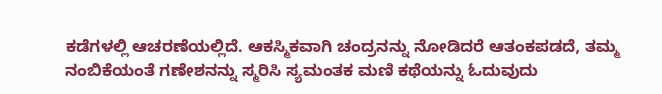ಕಡೆಗಳಲ್ಲಿ ಆಚರಣೆಯಲ್ಲಿದೆ. ಆಕಸ್ಮಿಕವಾಗಿ ಚಂದ್ರನನ್ನು ನೋಡಿದರೆ ಆತಂಕಪಡದೆ, ತಮ್ಮ ನಂಬಿಕೆಯಂತೆ ಗಣೇಶನನ್ನು ಸ್ಮರಿಸಿ ಸ್ಯಮಂತಕ ಮಣಿ ಕಥೆಯನ್ನು ಓದುವುದು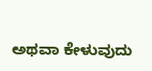ಅಥವಾ ಕೇಳುವುದು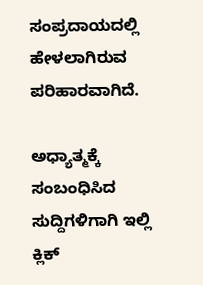ಸಂಪ್ರದಾಯದಲ್ಲಿ ಹೇಳಲಾಗಿರುವ ಪರಿಹಾರವಾಗಿದೆ.

ಅಧ್ಯಾತ್ಮಕ್ಕೆ ಸಂಬಂಧಿಸಿದ ಸುದ್ದಿಗಳಿಗಾಗಿ ಇಲ್ಲಿ ಕ್ಲಿಕ್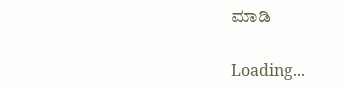ಮಾಡಿ

Loading...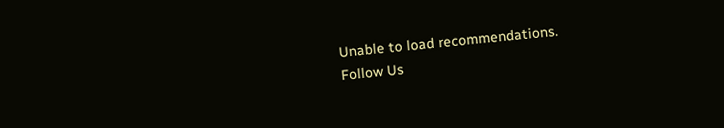Unable to load recommendations.
Follow Us